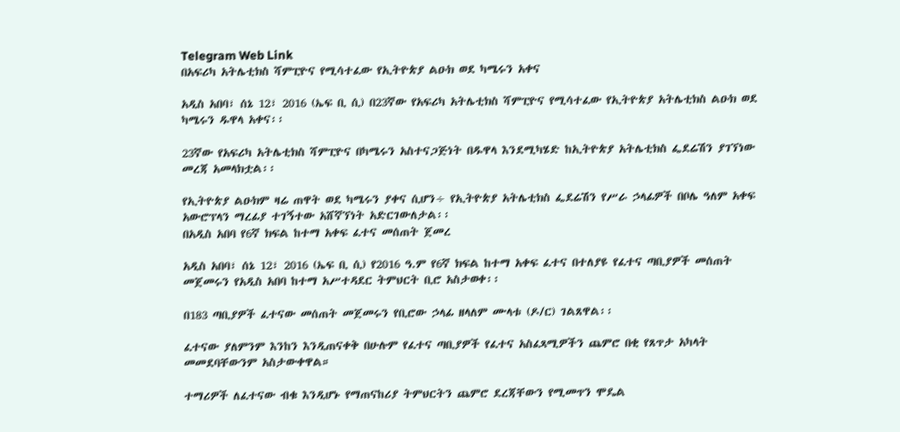Telegram Web Link
በአፍሪካ አትሌቲክስ ሻምፒዮና የሚሳተፈው የኢትዮጵያ ልዑክ ወደ ካሜሩን አቀና

አዲስ አበባ፣ ሰኔ 12፣ 2016 (ኤፍ ቢ ሲ) በ23ኛው የአፍሪካ አትሌቲክስ ሻምፒዮና የሚሳተፈው የኢትዮጵያ አትሌቲክስ ልዑክ ወደ ካሜሩን ዱዋላ አቀና፡፡

23ኛው የአፍሪካ አትሌቲክስ ሻምፒዮና በካሜሩን አስተናጋጅነት በዱዋላ እንደሚካሄድ ከኢትዮጵያ አትሌቲክስ ፌደሬሽን ያገኘነው መረጃ አመላክቷል፡፡

የኢትዮጵያ ልዑክም ዛሬ ጠዋት ወደ ካሜሩን ያቀና ሲሆን÷ የኢትዮጵያ አትሌቲክስ ፌደሬሽን የሥራ ኃላፊዎች በቦሌ ዓለም አቀፍ አውሮፕላን ማረፊያ ተገኝተው አሸኛኘነት አድርገውለታል፡፡
በአዲስ አበባ የ6ኛ ክፍል ከተማ አቀፍ ፈተና መሰጠት ጀመረ

አዲስ አበባ፣ ሰኔ 12፣ 2016 (ኤፍ ቢ ሲ) የ2016 ዓ.ም የ6ኛ ክፍል ከተማ አቀፍ ፈተና በተለያዩ የፈተና ጣቢያዎች መሰጠት መጀመሩን የአዲስ አበባ ከተማ አሥተዳደር ትምህርት ቢሮ አስታወቀ፡፡

በ183 ጣቢያዎች ፈተናው መሰጠት መጀመሩን የቢሮው ኃላፊ ዘላለም ሙላቱ (ዶ/ር) ገልጸዋል፡፡

ፈተናው ያለምንም እንከን እንዲጠናቀቅ በሁሉም የፈተና ጣቢያዎች የፈተና አስፈጻሚዎችን ጨምሮ በቂ የጸጥታ አካላት መመደባቸውንም አስታውቀዋል።

ተማሪዎች ለፈተናው ብቁ እንዲሆኑ የማጠናከሪያ ትምህርትን ጨምሮ ደረጃቸውን የሚመጥን ሞዴል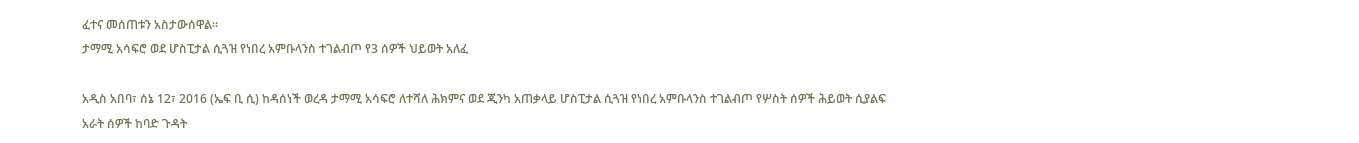ፈተና መሰጠቱን አስታውሰዋል፡፡
ታማሚ አሳፍሮ ወደ ሆስፒታል ሲጓዝ የነበረ አምቡላንስ ተገልብጦ የ3 ሰዎች ህይወት አለፈ

አዲስ አበባ፣ ሰኔ 12፣ 2016 (ኤፍ ቢ ሲ) ከዳሰነች ወረዳ ታማሚ አሳፍሮ ለተሻለ ሕክምና ወደ ጂንካ አጠቃላይ ሆስፒታል ሲጓዝ የነበረ አምቡላንስ ተገልብጦ የሦስት ሰዎች ሕይወት ሲያልፍ አራት ሰዎች ከባድ ጉዳት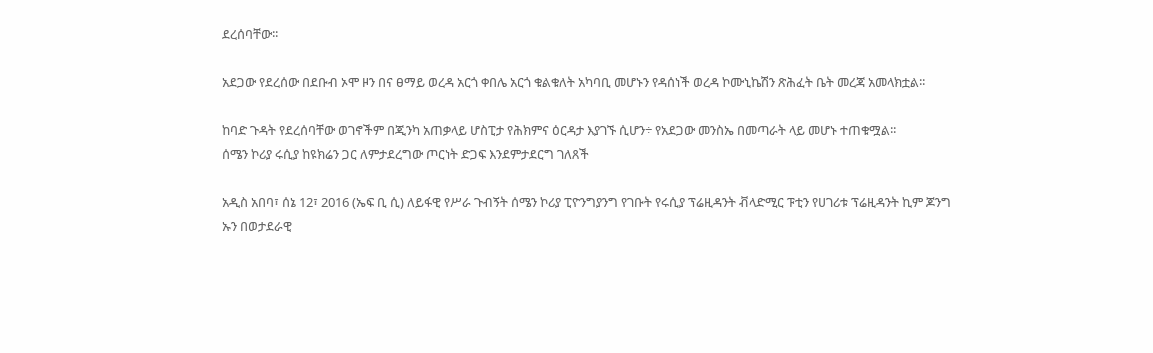ደረሰባቸው፡፡

አደጋው የደረሰው በደቡብ ኦሞ ዞን በና ፀማይ ወረዳ አርጎ ቀበሌ አርጎ ቁልቁለት አካባቢ መሆኑን የዳሰነች ወረዳ ኮሙኒኬሽን ጽሕፈት ቤት መረጃ አመላክቷል፡፡

ከባድ ጉዳት የደረሰባቸው ወገኖችም በጂንካ አጠቃላይ ሆስፒታ የሕክምና ዕርዳታ እያገኙ ሲሆን÷ የአደጋው መንስኤ በመጣራት ላይ መሆኑ ተጠቁሟል፡፡
ሰሜን ኮሪያ ሩሲያ ከዩክሬን ጋር ለምታደረግው ጦርነት ድጋፍ እንደምታደርግ ገለጸች

አዲስ አበባ፣ ሰኔ 12፣ 2016 (ኤፍ ቢ ሲ) ለይፋዊ የሥራ ጉብኝት ሰሜን ኮሪያ ፒዮንግያንግ የገቡት የሩሲያ ፕሬዚዳንት ቭላድሚር ፑቲን የሀገሪቱ ፕሬዚዳንት ኪም ጆንግ ኡን በወታደራዊ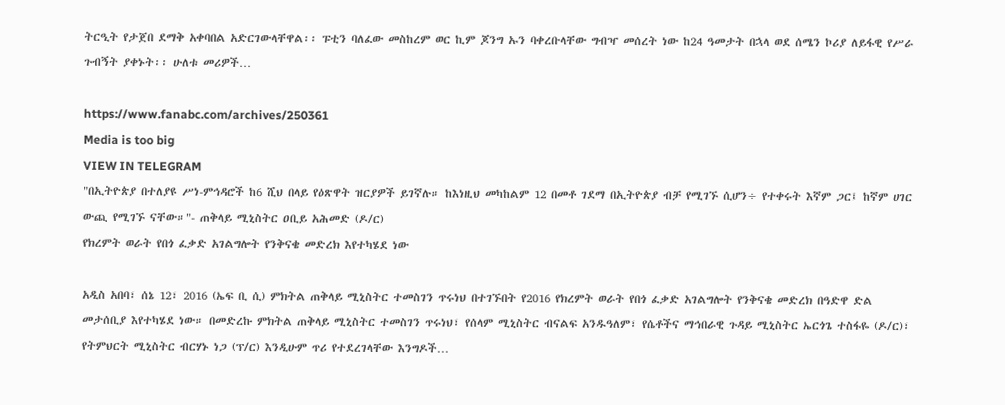ትርዒት የታጀበ ደማቅ አቀባበል አድርገውላቸዋል፡፡ ፑቲን ባለፈው መስከረም ወር ኪም ጆንግ ኡን ባቀረቡላቸው ግብዣ መሰረት ነው ከ24 ዓመታት በኋላ ወደ ሰሜን ኮሪያ ለይፋዊ የሥራ ጉብኝት ያቀኑት፡፡ ሁለቱ መሪዎች…

https://www.fanabc.com/archives/250361
Media is too big
VIEW IN TELEGRAM
"በኢትዮጵያ በተለያዩ ሥነ-ምኅዳሮች ከ6 ሺህ በላይ የዕጽዋት ዝርያዎች ይገኛሉ። ከእነዚህ መካከልም 12 በመቶ ገደማ በኢትዮጵያ ብቻ የሚገኙ ሲሆን÷ የተቀሩት እኛም ጋር፤ ከኛም ሀገር ውጪ የሚገኙ ናቸው።"- ጠቅላይ ሚኒስትር ዐቢይ አሕመድ (ዶ/ር)
የክረምት ወራት የበጎ ፈቃድ አገልግሎት የንቅናቄ መድረክ እየተካሄደ ነው

አዲስ አበባ፣ ሰኔ 12፣ 2016 (ኤፍ ቢ ሲ) ምክትል ጠቅላይ ሚኒስትር ተመስገን ጥሩነህ በተገኙበት የ2016 የክረምት ወራት የበጎ ፈቃድ አገልግሎት የንቅናቄ መድረክ በዓድዋ ድል መታሰቢያ እየተካሄደ ነው። በመድረኩ ምክትል ጠቅላይ ሚኒስትር ተመስገን ጥሩነህ፣ የሰላም ሚኒስትር ብናልፍ አንዱዓለም፣ የሴቶችና ማኅበራዊ ጉዳይ ሚኒስትር ኤርጎጌ ተስፋዬ (ዶ/ር)፣ የትምህርት ሚኒስትር ብርሃኑ ነጋ (ፕ/ር) እንዲሁም ጥሪ የተደረገላቸው እንግዶች…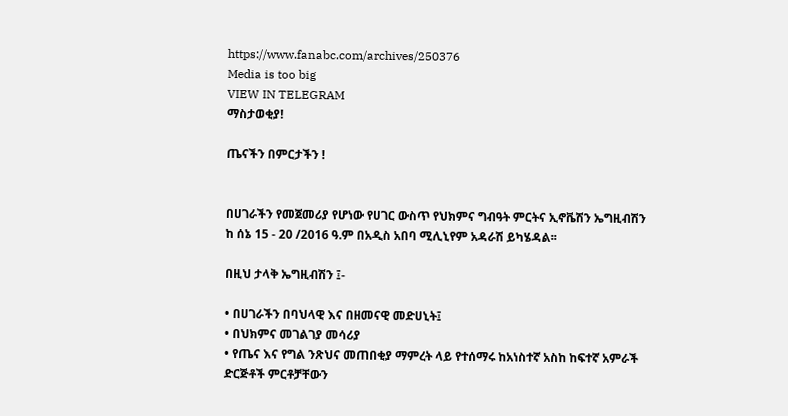https://www.fanabc.com/archives/250376
Media is too big
VIEW IN TELEGRAM
ማስታወቂያ!

ጤናችን በምርታችን !


በሀገራችን የመጀመሪያ የሆነው የሀገር ውስጥ የህክምና ግብዓት ምርትና ኢኖቬሽን ኤግዚብሽን ከ ሰኔ 15 - 20 /2016 ዓ.ም በአዲስ አበባ ሚሊኒየም አዳራሽ ይካሄዳል፡፡

በዚህ ታላቅ ኤግዚብሽን ፤-

• በሀገራችን በባህላዊ እና በዘመናዊ መድሀኒት፤
• በህክምና መገልገያ መሳሪያ
• የጤና እና የግል ንጽህና መጠበቂያ ማምረት ላይ የተሰማሩ ከአነስተኛ አስከ ከፍተኛ አምራች ድርጅቶች ምርቶቻቸውን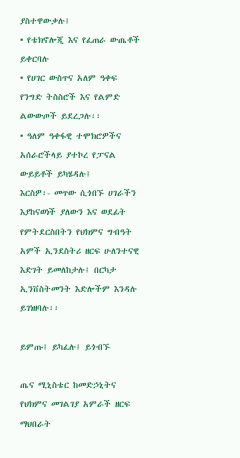ያስተዋውቃሉ፤
• የቴክኖሎጂ እና የፈጠራ ውጤቶች ይቀርባሉ
• የሀገር ውስጥና አለም ዓቀፍ የንግድ ትስስሮች እና የልምድ ልውውጦች ይደረጋሉ፡፡
• ዓለም ዓቀፋዊ ተሞክሮዎችና አሰራሮችላይ ያተኮረ የፓናል ውይይቶች ይካሄዳሉ፤
እርስዎ፡- መጥው ሲጎበኙ ሀገራችን እያከናወነች ያለውን እና ወደፊት የምትደርስበትን የህክምና ግብዓት አምች ኢንደስትሪ ዘርፍ ሁለንተናዊ እድገት ይመለከታሉ፤ በርካታ ኢንቨስትመንት እድሎችም እንዳሉ ይገነዘባሉ፡፡

ይምጡ፤ ይካፈሉ፤ ይጎብኙ

ጤና ሚኒስቴር ከመድኃኒትና የህክምና መገልገያ አምራች ዘርፍ ማህበራት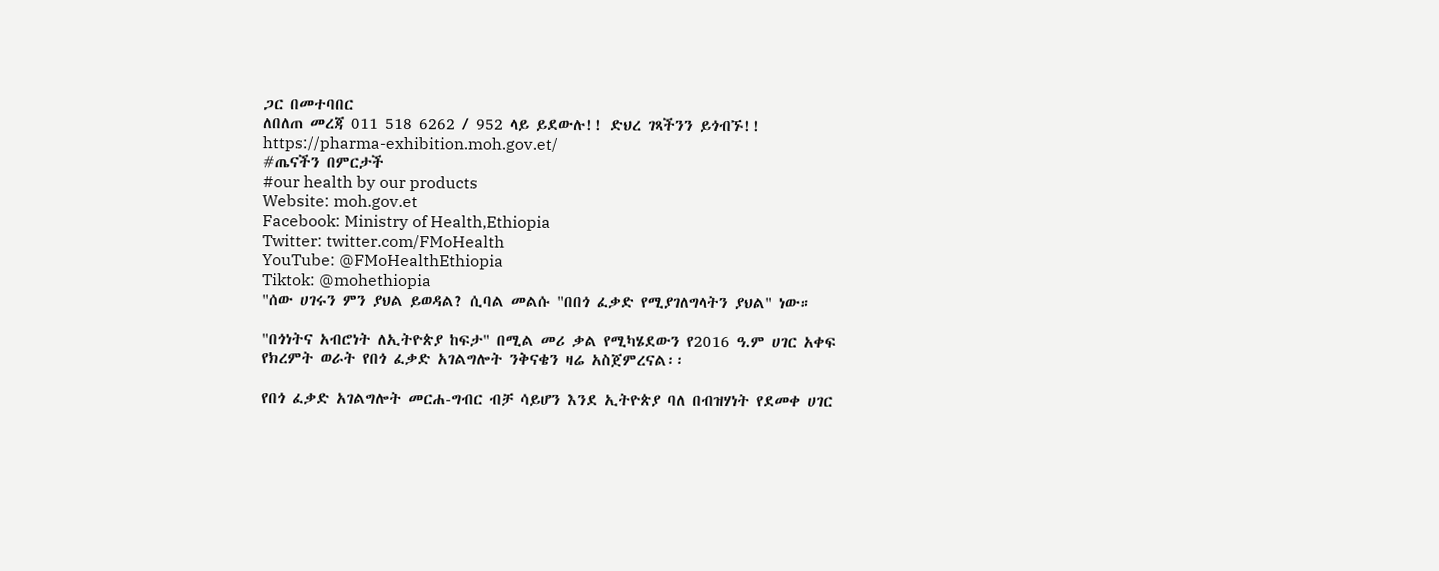ጋር በመተባበር
ለበለጠ መረጃ 011 518 6262 / 952 ላይ ይደውሉ!! ድህረ ገጻችንን ይጎብኙ!!
https://pharma-exhibition.moh.gov.et/
#ጤናችን በምርታች
#our health by our products
Website: moh.gov.et
Facebook: Ministry of Health,Ethiopia
Twitter: twitter.com/FMoHealth
YouTube: @FMoHealthEthiopia
Tiktok: @mohethiopia
"ሰው ሀገሩን ምን ያህል ይወዳል? ሲባል መልሱ "በበጎ ፈቃድ የሚያገለግላትን ያህል" ነው።

"በጎነትና አብሮነት ለኢትዮጵያ ከፍታ" በሚል መሪ ቃል የሚካሄደውን የ2016 ዓ.ም ሀገር አቀፍ የክረምት ወራት የበጎ ፈቃድ አገልግሎት ንቅናቄን ዛሬ አስጀምረናል፡፡

የበጎ ፈቃድ አገልግሎት መርሐ-ግብር ብቻ ሳይሆን እንደ ኢትዮጵያ ባለ በብዝሃነት የደመቀ ሀገር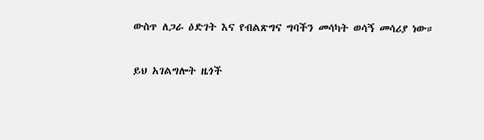ውስጥ ለጋራ ዕድገት እና የብልጽግና ግባችን መሳካት ወሳኝ መሳሪያ ነው።

ይህ አገልግሎት ዜጎች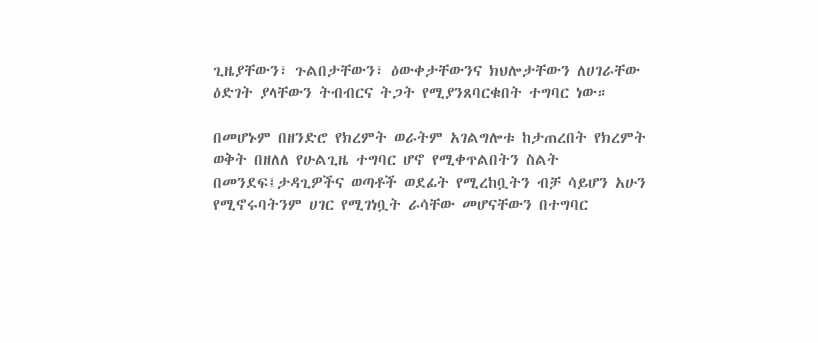ጊዜያቸውን፣ ጉልበታቸውን፣ ዕውቀታቸውንና ክህሎታቸውን ለሀገራቸው ዕድገት ያላቸውን ትብብርና ትጋት የሚያንጸባርቁበት ተግባር ነው።

በመሆኑም በዘንድሮ የክረምት ወራትም አገልግሎቱ ከታጠረበት የክረምት ወቅት በዘለለ የሁልጊዜ ተግባር ሆኖ የሚቀጥልበትን ስልት በመንደፍ፤ታዳጊዎችና ወጣቶች ወደፊት የሚረከቧትን ብቻ ሳይሆን አሁን የሚኖሩባትንም ሀገር የሚገነቧት ራሳቸው መሆናቸውን በተግባር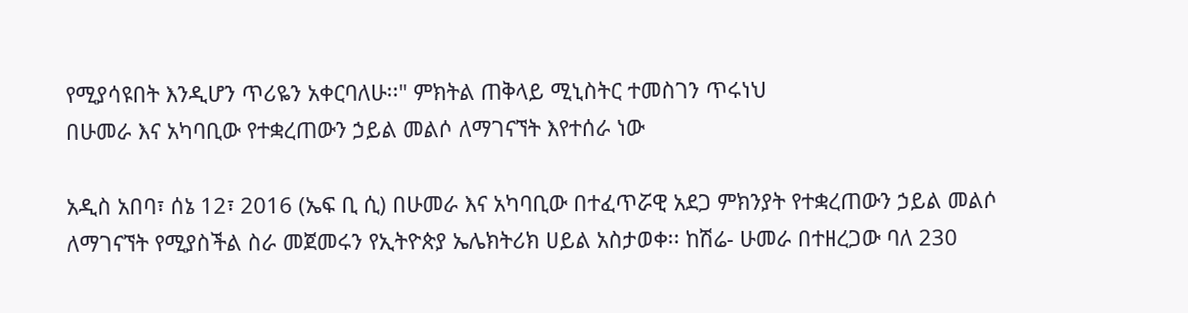የሚያሳዩበት እንዲሆን ጥሪዬን አቀርባለሁ፡፡" ምክትል ጠቅላይ ሚኒስትር ተመስገን ጥሩነህ
በሁመራ እና አካባቢው የተቋረጠውን ኃይል መልሶ ለማገናኘት እየተሰራ ነው

አዲስ አበባ፣ ሰኔ 12፣ 2016 (ኤፍ ቢ ሲ) በሁመራ እና አካባቢው በተፈጥሯዊ አደጋ ምክንያት የተቋረጠውን ኃይል መልሶ ለማገናኘት የሚያስችል ስራ መጀመሩን የኢትዮጵያ ኤሌክትሪክ ሀይል አስታወቀ፡፡ ከሽሬ- ሁመራ በተዘረጋው ባለ 230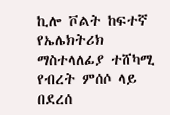ኪሎ ቮልት ከፍተኛ የኤሌክትሪክ ማስተላለፊያ ተሸካሚ የብረት ምሰሶ ላይ በደረሰ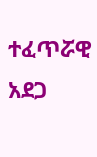ተፈጥሯዊ አደጋ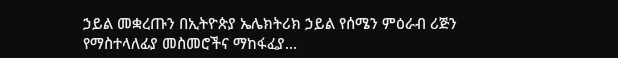ኃይል መቋረጡን በኢትዮጵያ ኤሌክትሪክ ኃይል የሰሜን ምዕራብ ሪጅን የማስተላለፊያ መስመሮችና ማከፋፈያ…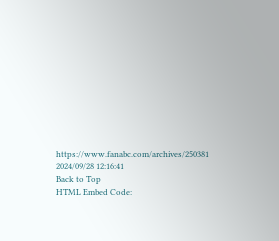https://www.fanabc.com/archives/250381
2024/09/28 12:16:41
Back to Top
HTML Embed Code: